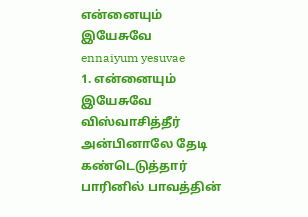என்னையும் இயேசுவே
ennaiyum yesuvae
1. என்னையும் இயேசுவே விஸ்வாசித்தீர் அன்பினாலே தேடி கண்டெடுத்தார் பாரினில் பாவத்தின்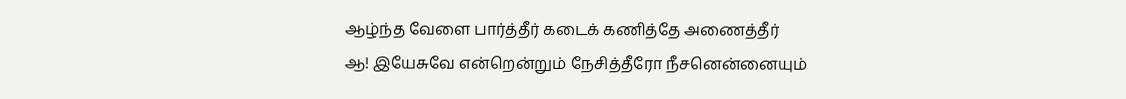ஆழ்ந்த வேளை பார்த்தீர் கடைக் கணித்தே அணைத்தீர்
ஆ! இயேசுவே என்றென்றும் நேசித்தீரோ நீசனென்னையும்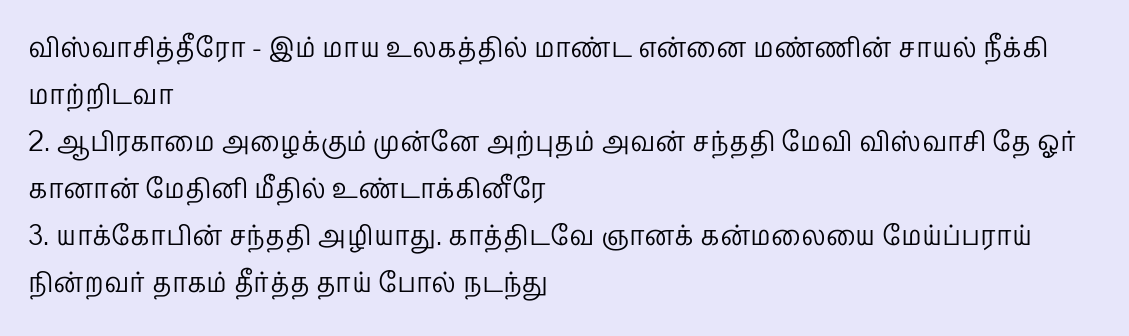விஸ்வாசித்தீரோ - இம் மாய உலகத்தில் மாண்ட என்னை மண்ணின் சாயல் நீக்கி மாற்றிடவா
2. ஆபிரகாமை அழைக்கும் முன்னே அற்புதம் அவன் சந்ததி மேவி விஸ்வாசி தே ஓர் கானான் மேதினி மீதில் உண்டாக்கினீரே
3. யாக்கோபின் சந்ததி அழியாது. காத்திடவே ஞானக் கன்மலையை மேய்ப்பராய் நின்றவர் தாகம் தீர்த்த தாய் போல் நடந்து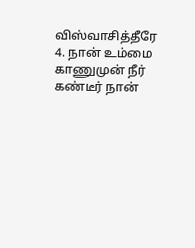விஸ்வாசித்தீரே
4. நான் உம்மை காணுமுன் நீர் கண்டீர் நான்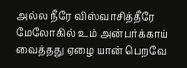அல்ல நீரே விஸ்வாசித்தீரே மேலோகில் உம் அன்பர்க்காய் வைத்தது ஏழை யான் பெறவே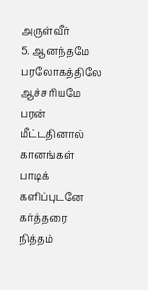அருள்வீர்
5. ஆனந்தமே பரலோகத்திலே ஆச்சரியமே பரன் மீட்டதினால் கானங்கள் பாடிக் களிப்புடனே கர்த்தரை நித்தம்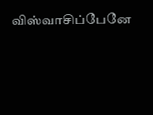விஸ்வாசிப்பேனே